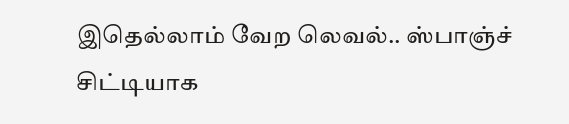இதெல்லாம் வேற லெவல்.. ஸ்பாஞ்ச் சிட்டியாக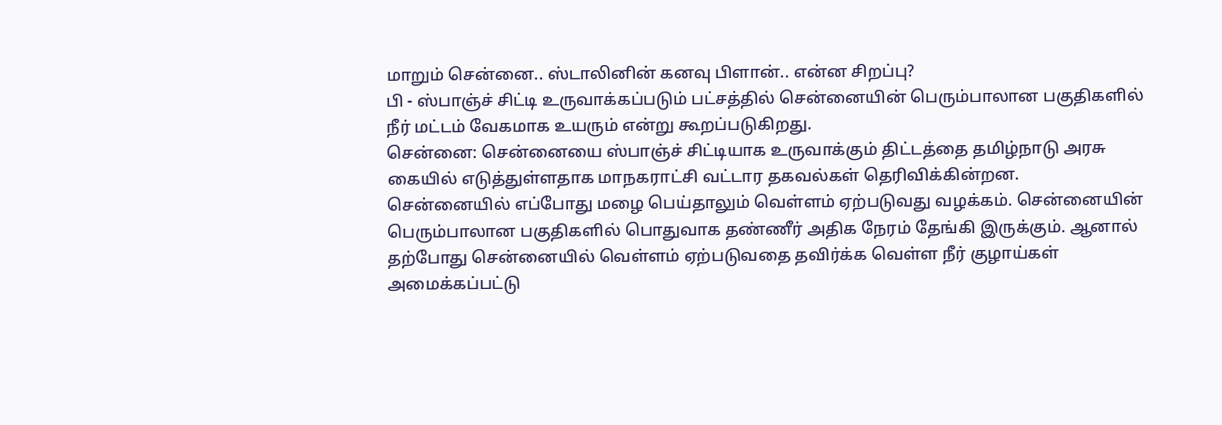மாறும் சென்னை.. ஸ்டாலினின் கனவு பிளான்.. என்ன சிறப்பு?
பி - ஸ்பாஞ்ச் சிட்டி உருவாக்கப்படும் பட்சத்தில் சென்னையின் பெரும்பாலான பகுதிகளில் நீர் மட்டம் வேகமாக உயரும் என்று கூறப்படுகிறது.
சென்னை: சென்னையை ஸ்பாஞ்ச் சிட்டியாக உருவாக்கும் திட்டத்தை தமிழ்நாடு அரசு கையில் எடுத்துள்ளதாக மாநகராட்சி வட்டார தகவல்கள் தெரிவிக்கின்றன.
சென்னையில் எப்போது மழை பெய்தாலும் வெள்ளம் ஏற்படுவது வழக்கம். சென்னையின் பெரும்பாலான பகுதிகளில் பொதுவாக தண்ணீர் அதிக நேரம் தேங்கி இருக்கும். ஆனால் தற்போது சென்னையில் வெள்ளம் ஏற்படுவதை தவிர்க்க வெள்ள நீர் குழாய்கள் அமைக்கப்பட்டு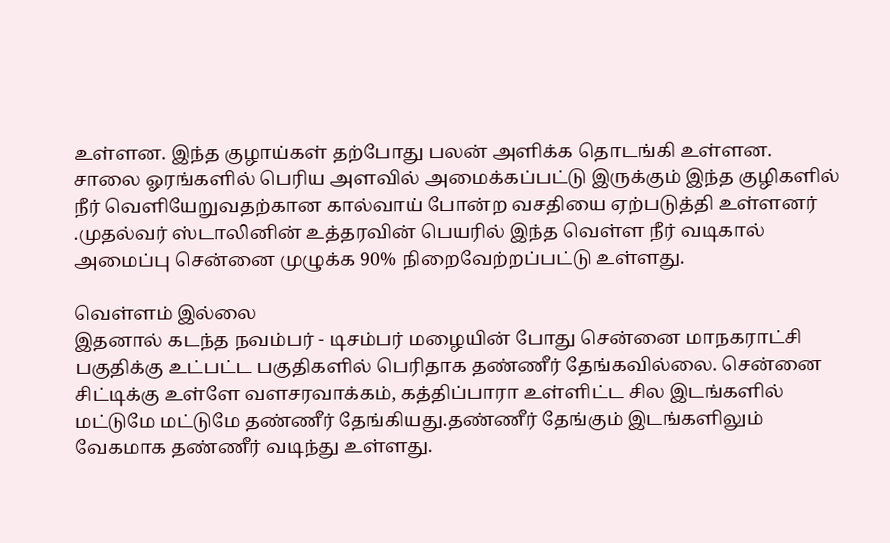உள்ளன. இந்த குழாய்கள் தற்போது பலன் அளிக்க தொடங்கி உள்ளன.
சாலை ஓரங்களில் பெரிய அளவில் அமைக்கப்பட்டு இருக்கும் இந்த குழிகளில் நீர் வெளியேறுவதற்கான கால்வாய் போன்ற வசதியை ஏற்படுத்தி உள்ளனர் .முதல்வர் ஸ்டாலினின் உத்தரவின் பெயரில் இந்த வெள்ள நீர் வடிகால் அமைப்பு சென்னை முழுக்க 90% நிறைவேற்றப்பட்டு உள்ளது.

வெள்ளம் இல்லை
இதனால் கடந்த நவம்பர் - டிசம்பர் மழையின் போது சென்னை மாநகராட்சி பகுதிக்கு உட்பட்ட பகுதிகளில் பெரிதாக தண்ணீர் தேங்கவில்லை. சென்னை சிட்டிக்கு உள்ளே வளசரவாக்கம், கத்திப்பாரா உள்ளிட்ட சில இடங்களில் மட்டுமே மட்டுமே தண்ணீர் தேங்கியது.தண்ணீர் தேங்கும் இடங்களிலும் வேகமாக தண்ணீர் வடிந்து உள்ளது.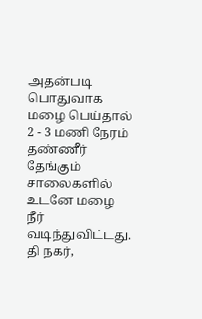அதன்படி பொதுவாக மழை பெய்தால் 2 - 3 மணி நேரம் தண்ணீர் தேங்கும் சாலைகளில் உடனே மழை நீர் வடிந்துவிட்டது. தி நகர்,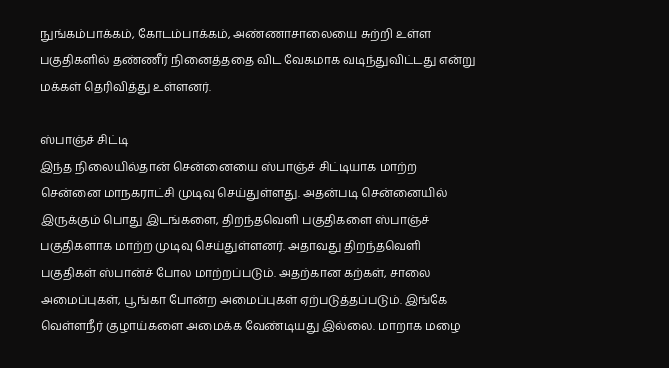நுங்கம்பாக்கம், கோடம்பாக்கம், அண்ணாசாலையை சுற்றி உள்ள பகுதிகளில் தண்ணீர் நினைத்ததை விட வேகமாக வடிந்துவிட்டது என்று மக்கள் தெரிவித்து உள்ளனர்.

ஸ்பாஞ்ச் சிட்டி
இந்த நிலையில்தான் சென்னையை ஸ்பாஞ்ச் சிட்டியாக மாற்ற சென்னை மாநகராட்சி முடிவு செய்துள்ளது. அதன்படி சென்னையில் இருக்கும் பொது இடங்களை, திறந்தவெளி பகுதிகளை ஸ்பாஞ்ச் பகுதிகளாக மாற்ற முடிவு செய்துள்ளனர். அதாவது திறந்தவெளி பகுதிகள் ஸ்பான்ச் போல மாற்றப்படும். அதற்கான கற்கள், சாலை அமைப்புகள், பூங்கா போன்ற அமைப்புகள் ஏற்படுத்தப்படும். இங்கே வெள்ளநீர் குழாய்களை அமைக்க வேண்டியது இல்லை. மாறாக மழை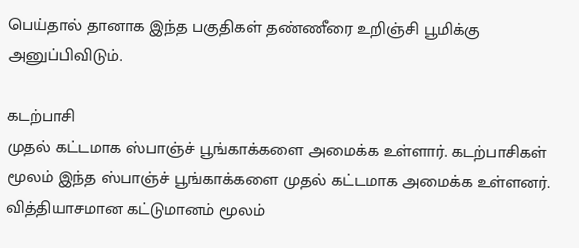பெய்தால் தானாக இந்த பகுதிகள் தண்ணீரை உறிஞ்சி பூமிக்கு அனுப்பிவிடும்.

கடற்பாசி
முதல் கட்டமாக ஸ்பாஞ்ச் பூங்காக்களை அமைக்க உள்ளார். கடற்பாசிகள் மூலம் இந்த ஸ்பாஞ்ச் பூங்காக்களை முதல் கட்டமாக அமைக்க உள்ளனர். வித்தியாசமான கட்டுமானம் மூலம்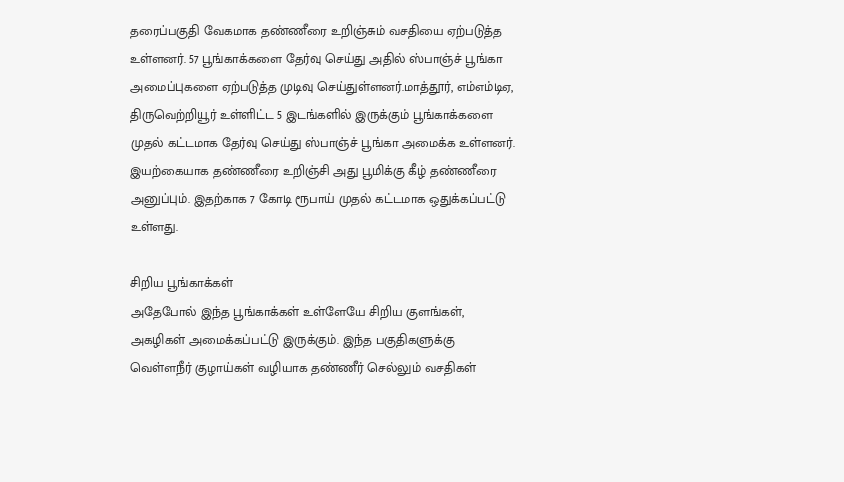தரைப்பகுதி வேகமாக தண்ணீரை உறிஞ்சும் வசதியை ஏற்படுத்த உள்ளனர். 57 பூங்காக்களை தேர்வு செய்து அதில் ஸ்பாஞ்ச் பூங்கா அமைப்புகளை ஏற்படுத்த முடிவு செய்துள்ளனர்.மாத்தூர், எம்எம்டிஏ, திருவெற்றியூர் உள்ளிட்ட 5 இடங்களில் இருக்கும் பூங்காக்களை முதல் கட்டமாக தேர்வு செய்து ஸ்பாஞ்ச் பூங்கா அமைக்க உள்ளனர். இயற்கையாக தண்ணீரை உறிஞ்சி அது பூமிக்கு கீழ் தண்ணீரை அனுப்பும். இதற்காக 7 கோடி ரூபாய் முதல் கட்டமாக ஒதுக்கப்பட்டு உள்ளது.

சிறிய பூங்காக்கள்
அதேபோல் இந்த பூங்காக்கள் உள்ளேயே சிறிய குளங்கள், அகழிகள் அமைக்கப்பட்டு இருக்கும். இந்த பகுதிகளுக்கு வெள்ளநீர் குழாய்கள் வழியாக தண்ணீர் செல்லும் வசதிகள்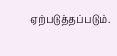ஏற்படுத்தப்படும்.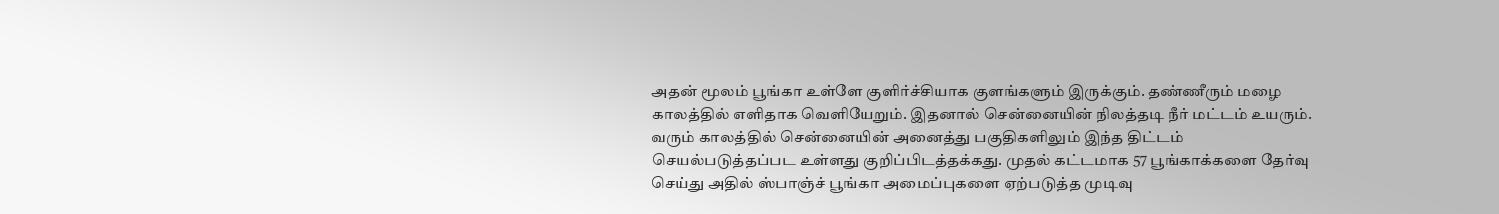அதன் மூலம் பூங்கா உள்ளே குளிர்ச்சியாக குளங்களும் இருக்கும். தண்ணீரும் மழை காலத்தில் எளிதாக வெளியேறும். இதனால் சென்னையின் நிலத்தடி நீர் மட்டம் உயரும். வரும் காலத்தில் சென்னையின் அனைத்து பகுதிகளிலும் இந்த திட்டம் செயல்படுத்தப்பட உள்ளது குறிப்பிடத்தக்கது. முதல் கட்டமாக 57 பூங்காக்களை தேர்வு செய்து அதில் ஸ்பாஞ்ச் பூங்கா அமைப்புகளை ஏற்படுத்த முடிவு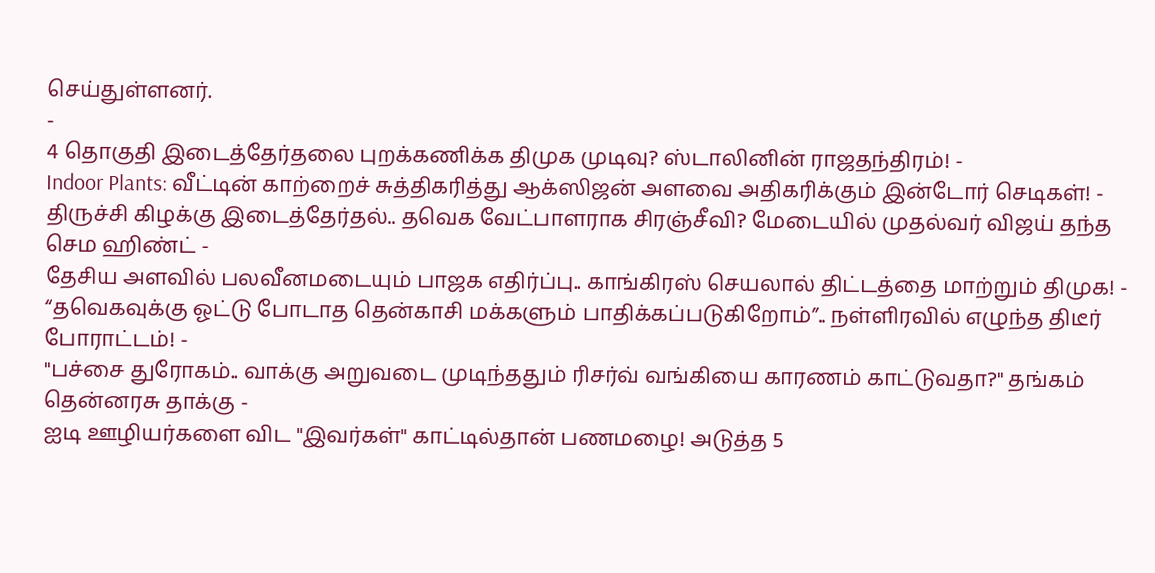செய்துள்ளனர்.
-
4 தொகுதி இடைத்தேர்தலை புறக்கணிக்க திமுக முடிவு? ஸ்டாலினின் ராஜதந்திரம்! -
Indoor Plants: வீட்டின் காற்றைச் சுத்திகரித்து ஆக்ஸிஜன் அளவை அதிகரிக்கும் இன்டோர் செடிகள்! -
திருச்சி கிழக்கு இடைத்தேர்தல்.. தவெக வேட்பாளராக சிரஞ்சீவி? மேடையில் முதல்வர் விஜய் தந்த செம ஹிண்ட் -
தேசிய அளவில் பலவீனமடையும் பாஜக எதிர்ப்பு.. காங்கிரஸ் செயலால் திட்டத்தை மாற்றும் திமுக! -
“தவெகவுக்கு ஓட்டு போடாத தென்காசி மக்களும் பாதிக்கப்படுகிறோம்”.. நள்ளிரவில் எழுந்த திடீர் போராட்டம்! -
"பச்சை துரோகம்.. வாக்கு அறுவடை முடிந்ததும் ரிசர்வ் வங்கியை காரணம் காட்டுவதா?" தங்கம் தென்னரசு தாக்கு -
ஐடி ஊழியர்களை விட "இவர்கள்" காட்டில்தான் பணமழை! அடுத்த 5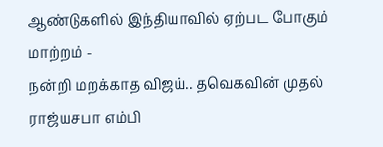ஆண்டுகளில் இந்தியாவில் ஏற்பட போகும் மாற்றம் -
நன்றி மறக்காத விஜய்.. தவெகவின் முதல் ராஜ்யசபா எம்பி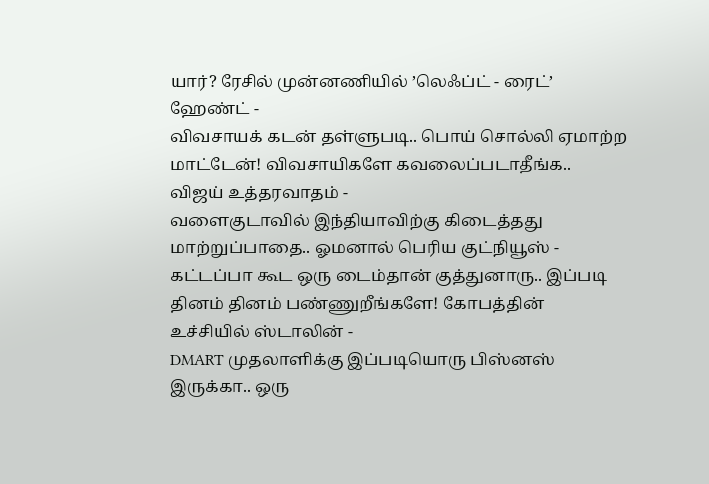யார்? ரேசில் முன்னணியில் ’லெஃப்ட் - ரைட்’ ஹேண்ட் -
விவசாயக் கடன் தள்ளுபடி.. பொய் சொல்லி ஏமாற்ற மாட்டேன்! விவசாயிகளே கவலைப்படாதீங்க.. விஜய் உத்தரவாதம் -
வளைகுடாவில் இந்தியாவிற்கு கிடைத்தது மாற்றுப்பாதை.. ஓமனால் பெரிய குட்நியூஸ் -
கட்டப்பா கூட ஒரு டைம்தான் குத்துனாரு.. இப்படி தினம் தினம் பண்ணுறீங்களே! கோபத்தின் உச்சியில் ஸ்டாலின் -
DMART முதலாளிக்கு இப்படியொரு பிஸ்னஸ் இருக்கா.. ஒரு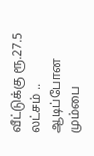வீட்டுக்கு ரூ.27.5 லட்சம் .. ஆடிப்போன மும்பை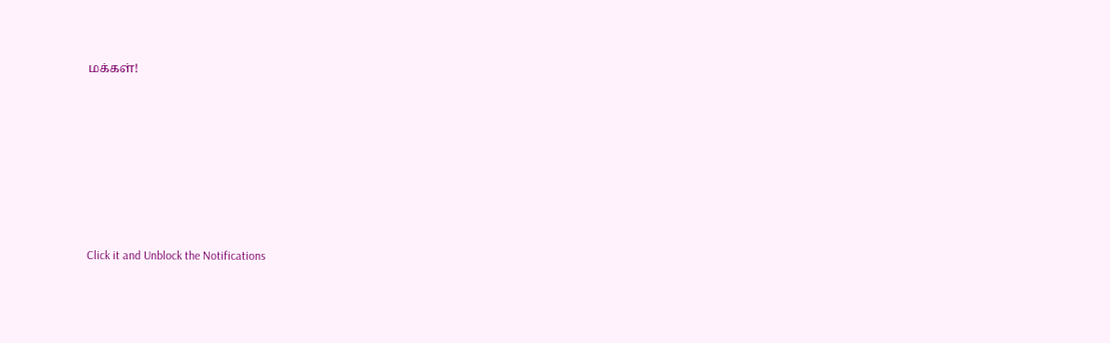மக்கள்!












Click it and Unblock the Notifications